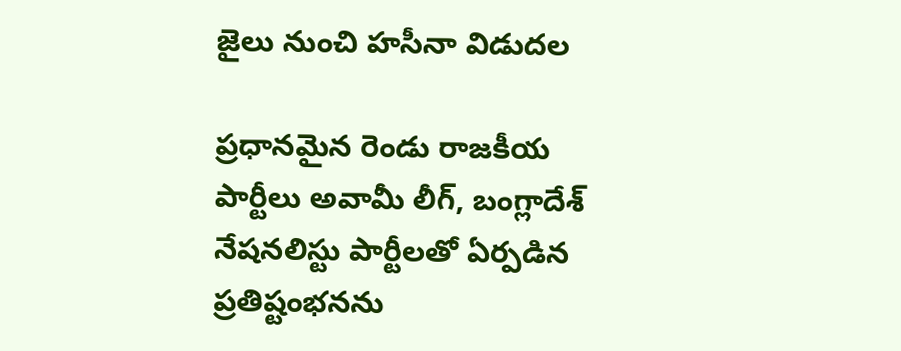జైలు నుంచి హసీనా విడుదల

ప్రధానమైన రెండు రాజకీయ పార్టీలు అవామీ లీగ్, బంగ్లాదేశ్ నేషనలిస్టు పార్టీలతో ఏర్పడిన ప్రతిష్టంభనను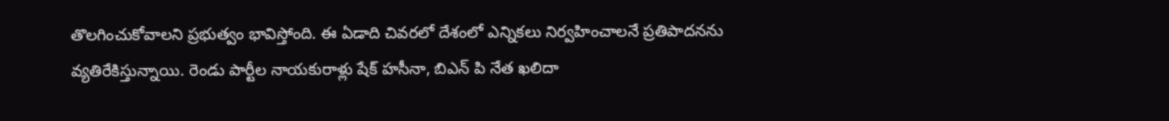తొలగించుకోవాలని ప్రభుత్వం భావిస్తోంది. ఈ ఏడాది చివరలో దేశంలో ఎన్నికలు నిర్వహించాలనే ప్రతిపాదనను వ్యతిరేకిస్తున్నాయి. రెండు పార్టీల నాయకురాళ్లు షేక్ హసీనా, బిఎన్ పి నేత ఖలిదా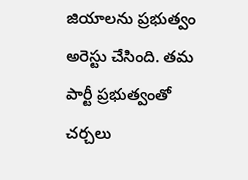జియాలను ప్రభుత్వం అరెస్టు చేసింది. తమ పార్టీ ప్రభుత్వంతో చర్చలు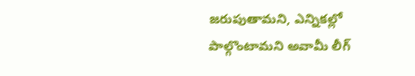జరుపుతామని, ఎన్నికల్లో పాల్గొంటామని అవామీ లీగ్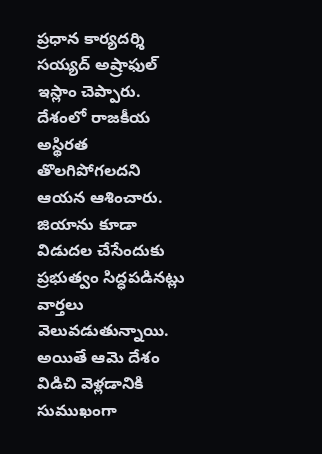ప్రధాన కార్యదర్శి సయ్యద్ అష్రాఫుల్ ఇస్లాం చెప్పారు. దేశంలో రాజకీయ అస్థిరత తొలగిపోగలదని ఆయన ఆశించారు. జియాను కూడా విడుదల చేసేందుకు ప్రభుత్వం సిద్ధపడినట్లు వార్తలు వెలువడుతున్నాయి. అయితే ఆమె దేశం విడిచి వెళ్లడానికి సుముఖంగా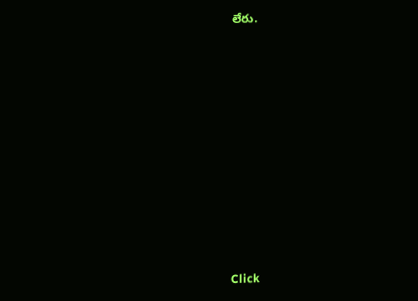లేరు.












Click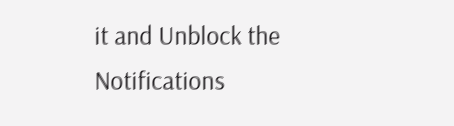it and Unblock the Notifications